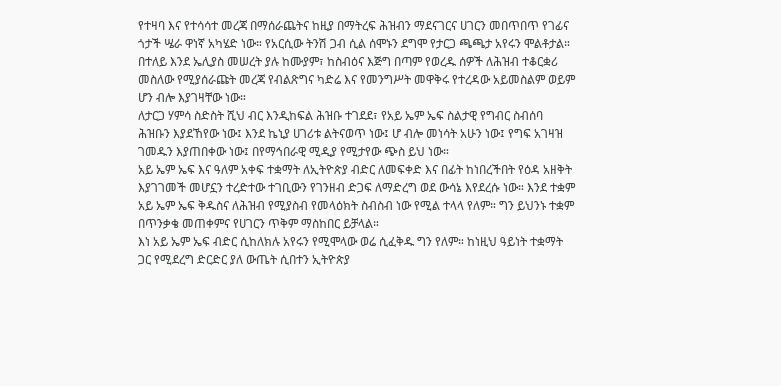የተዛባ እና የተሳሳተ መረጃ በማሰራጨትና ከዚያ በማትረፍ ሕዝብን ማደናገርና ሀገርን መበጥበጥ የገፊና ጎታች ሤራ ዋነኛ አካሄድ ነው። የአርሲው ትንሽ ጋብ ሲል ሰሞኑን ደግሞ የታርጋ ጫጫታ አየሩን ሞልቶታል። በተለይ እንደ ኤሊያስ መሠረት ያሉ ከሙያም፣ ከስብዕና እጅግ በጣም የወረዱ ሰዎች ለሕዝብ ተቆርቋሪ መስለው የሚያሰራጩት መረጃ የብልጽግና ካድሬ እና የመንግሥት መዋቅሩ የተረዳው አይመስልም ወይም ሆን ብሎ እያገዛቸው ነው።
ለታርጋ ሃምሳ ስድስት ሺህ ብር እንዲከፍል ሕዝቡ ተገደደ፣ የአይ ኤም ኤፍ ስልታዊ የግብር ስብሰባ ሕዝቡን እያደኸየው ነው፤ እንደ ኬኒያ ሀገሪቱ ልትናወጥ ነው፤ ሆ ብሎ መነሳት አሁን ነው፤ የግፍ አገዛዝ ገመዱን እያጠበቀው ነው፤ በየማኅበራዊ ሚዲያ የሚታየው ጭስ ይህ ነው።
አይ ኤም ኤፍ እና ዓለም አቀፍ ተቋማት ለኢትዮጵያ ብድር ለመፍቀድ እና በፊት ከነበረችበት የዕዳ አዘቅት እያገገመች መሆኗን ተረድተው ተገቢውን የገንዘብ ድጋፍ ለማድረግ ወደ ውሳኔ እየደረሱ ነው። እንደ ተቋም አይ ኤም ኤፍ ቅዱስና ለሕዝብ የሚያስብ የመላዕክት ስብስብ ነው የሚል ተላላ የለም። ግን ይህንኑ ተቋም በጥንቃቄ መጠቀምና የሀገርን ጥቅም ማስከበር ይቻላል።
እነ አይ ኤም ኤፍ ብድር ሲከለክሉ አየሩን የሚሞላው ወሬ ሲፈቅዱ ግን የለም። ከነዚህ ዓይነት ተቋማት ጋር የሚደረግ ድርድር ያለ ውጤት ሲበተን ኢትዮጵያ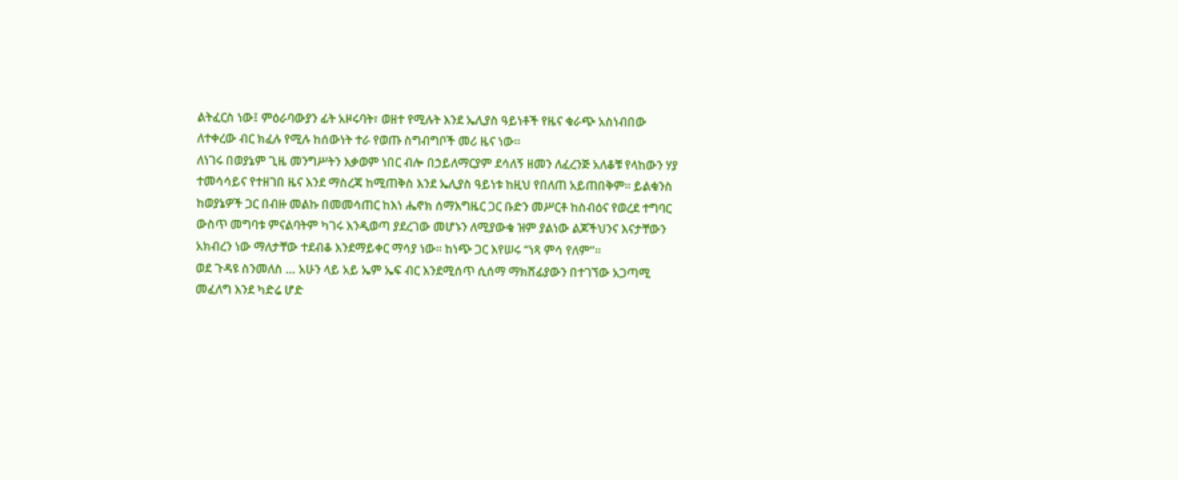ልትፈርስ ነው፤ ምዕራባውያን ፊት አዞሩባት፣ ወዘተ የሚሉት እንደ ኤሊያስ ዓይነቶች የዜና ቁራጭ አስነብበው ለተቀረው ብር ክፈሉ የሚሉ ከሰውነት ተራ የወጡ ስግብግቦች መሪ ዜና ነው።
ለነገሩ በወያኔም ጊዜ መንግሥትን እቃወም ነበር ብሎ በኃይለማርያም ደሳለኝ ዘመን ለፈረንጅ አለቆቹ የላከውን ሃያ ተመሳሳይና የተዘገበ ዜና እንደ ማስረጃ ከሚጠቅስ እንደ ኤሊያስ ዓይነቱ ከዚህ የበለጠ አይጠበቅም። ይልቁንስ ከወያኔዎች ጋር በብዙ መልኩ በመመሳጠር ከእነ ሔኖክ ሰማእግዜር ጋር ቡድን መሥርቶ ከስብዕና የወረደ ተግባር ውስጥ መግባቱ ምናልባትም ካገሩ እንዲወጣ ያደረገው መሆኑን ለሚያውቁ ዝም ያልነው ልጆችህንና እናታቸውን አክብረን ነው ማለታቸው ተደብቆ እንደማይቀር ማሳያ ነው። ከነጭ ጋር እየሠሩ “ነጻ ምሳ የለም”።
ወደ ጉዳዩ ስንመለስ … አሁን ላይ አይ ኤም ኤፍ ብር እንደሚሰጥ ሲሰማ ማክሸፊያውን በተገኘው አጋጣሚ መፈለግ እንደ ካድሬ ሆድ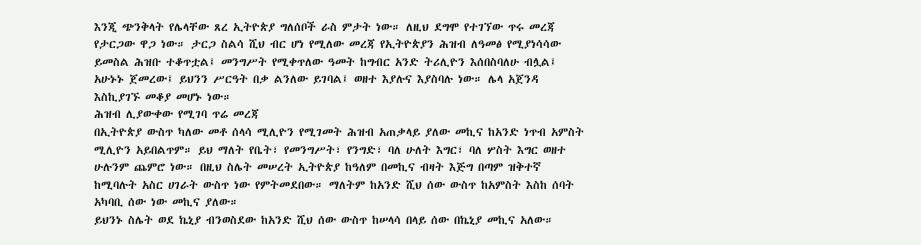እንጂ ጭንቅላት የሌላቸው ጸረ ኢትዮጵያ ግለሰቦች ራስ ምታት ነው። ለዚህ ደግሞ የተገኘው ጥሩ መረጃ የታርጋው ዋጋ ነው። ታርጋ ስልሳ ሺህ ብር ሆነ የሚለው መረጃ የኢትዮጵያን ሕዝብ ለዓመፅ የሚያነሳሳው ይመስል ሕዝቡ ተቆጥቷል፤ መንግሥት የሚቀጥለው ዓመት ከግብር አንድ ትሪሊዮን እሰበስባለሁ ብሏል፤ አሁኑኑ ጀመረው፤ ይህንን ሥርዓት በቃ ልንለው ይገባል፤ ወዘተ እያሉና እያስባሉ ነው። ሌላ አጀንዳ እስኪያገኙ መቆያ መሆኑ ነው።
ሕዝብ ሊያውቀው የሚገባ ጥሬ መረጃ
በኢትዮጵያ ውስጥ ካለው መቶ ሰላሳ ሚሊዮን የሚገመት ሕዝብ አጠቃላይ ያለው መኪና ከአንድ ነጥብ አምስት ሚሊዮን አይበልጥም። ይህ ማለት የቤት፣ የመንግሥት፣ የንግድ፣ ባለ ሁለት እግር፣ ባለ ሦስት እግር ወዘተ ሁሉንም ጨምሮ ነው። በዚህ ስሌት መሠረት ኢትዮጵያ ከዓለም በመኪና ብዛት እጅግ በጣም ዝቅተኛ ከሚባሉት አስር ሀገራት ውስጥ ነው የምትመደበው። ማለትም ከአንድ ሺህ ሰው ውስጥ ከአምስት እስከ ሰባት አካባቢ ሰው ነው መኪና ያለው።
ይህንኑ ስሌት ወደ ኬኒያ ብንወስደው ከአንድ ሺህ ሰው ውስጥ ከሠላሳ በላይ ሰው በኬኒያ መኪና አለው።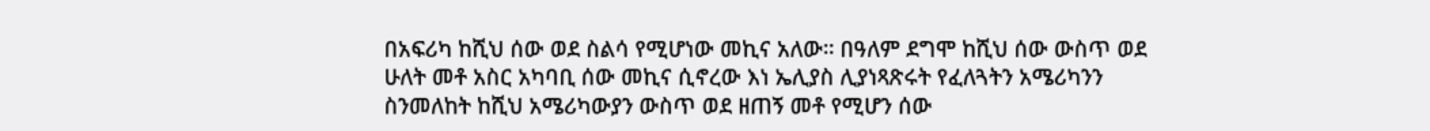በአፍሪካ ከሺህ ሰው ወደ ስልሳ የሚሆነው መኪና አለው። በዓለም ደግሞ ከሺህ ሰው ውስጥ ወደ ሁለት መቶ አስር አካባቢ ሰው መኪና ሲኖረው እነ ኤሊያስ ሊያነጻጽሩት የፈለጓትን አሜሪካንን ስንመለከት ከሺህ አሜሪካውያን ውስጥ ወደ ዘጠኝ መቶ የሚሆን ሰው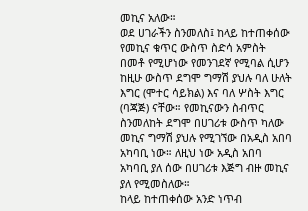መኪና አለው።
ወደ ሀገራችን ስንመለስ፤ ከላይ ከተጠቀሰው የመኪና ቁጥር ውስጥ ስድሳ አምስት በመቶ የሚሆነው የመንገደኛ የሚባል ሲሆን ከዚሁ ውስጥ ደግሞ ግማሽ ያህሉ ባለ ሁለት እግር (ሞተር ሳይክል) እና ባለ ሦስት እግር (ባጃጅ) ናቸው። የመኪናውን ስብጥር ስንመለከት ደግሞ በሀገሪቱ ውስጥ ካለው መኪና ግማሽ ያህሉ የሚገኘው በአዲስ አበባ አካባቢ ነው። ለዚህ ነው አዲስ አበባ አካባቢ ያለ ሰው በሀገሪቱ እጅግ ብዙ መኪና ያለ የሚመስለው።
ከላይ ከተጠቀሰው አንድ ነጥብ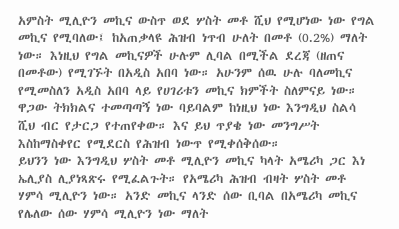አምስት ሚሊዮን መኪና ውስጥ ወደ ሦስት መቶ ሺህ የሚሆነው ነው የግል መኪና የሚባለው፤ ከአጠቃላዩ ሕዝብ ነጥብ ሁለት በመቶ (0.2%) ማለት ነው። እነዚህ የግል መኪናዎች ሁሉም ሊባል በሚችል ደረጃ (ዘጠና በመቶው) የሚገኙት በአዲስ አበባ ነው። አሁንም ሰዉ ሁሉ ባለመኪና የሚመስለን አዲስ አበባ ላይ የሀገሪቱን መኪና ክምችት ስለምናይ ነው። ዋጋው ትክክልና ተመጣጣኝ ነው ባይባልም ከነዚህ ነው እንግዲህ ስልሳ ሺህ ብር የታርጋ የተጠየቀው። እና ይህ ጥያቄ ነው መንግሥት እስከማስቀየር የሚደርስ የሕዝብ ነውጥ የሚቀሰቅሰው።
ይህንን ነው እንግዲህ ሦስት መቶ ሚሊዮን መኪና ካላት አሜሪካ ጋር እነ ኤሊያስ ሊያነጻጽሩ የሚፈልጉት። የአሜሪካ ሕዝብ ብዛት ሦስት መቶ ሃምሳ ሚሊዮን ነው። አንድ መኪና ላንድ ሰው ቢባል በአሜሪካ መኪና የሌለው ሰው ሃምሳ ሚሊዮን ነው ማለት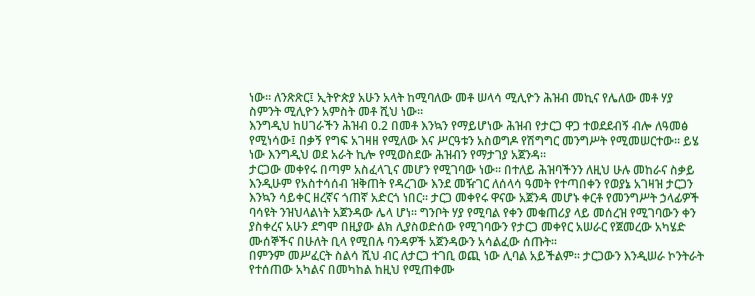ነው። ለንጽጽር፤ ኢትዮጵያ አሁን አላት ከሚባለው መቶ ሠላሳ ሚሊዮን ሕዝብ መኪና የሌለው መቶ ሃያ ስምንት ሚሊዮን አምስት መቶ ሺህ ነው።
እንግዲህ ከሀገራችን ሕዝብ 0.2 በመቶ እንኳን የማይሆነው ሕዝብ የታርጋ ዋጋ ተወደደብኝ ብሎ ለዓመፅ የሚነሳው፤ በቃኝ የግፍ አገዛዘ የሚለው እና ሥርዓቱን አስወግዶ የሽግግር መንግሥት የሚመሠርተው። ይሄ ነው እንግዲህ ወደ አራት ኪሎ የሚወስደው ሕዝብን የማታገያ አጀንዳ።
ታርጋው መቀየሩ በጣም አስፈላጊና መሆን የሚገባው ነው። በተለይ ሕዝባችንን ለዚህ ሁሉ መከራና ስቃይ እንዲሁም የአስተሳሰብ ዝቅጠት የዳረገው እንደ መዥገር ለሰላሳ ዓመት የተጣበቀን የወያኔ አገዛዝ ታርጋን እንኳን ሳይቀር ዘረኛና ጎጠኛ አድርጎ ነበር። ታርጋ መቀየሩ ዋናው አጀንዳ መሆኑ ቀርቶ የመንግሥት ኃላፊዎች ባሳዩት ንዝህላልነት አጀንዳው ሌላ ሆነ። ግንቦት ሃያ የሚባል የቀን መቁጠሪያ ላይ መሰረዝ የሚገባውን ቀን ያስቀረና አሁን ደግሞ በዚያው ልክ ሊያስወድሰው የሚገባውን የታርጋ መቀየር አሠራር የጀመረው አካሄድ ሙሰኞችና በሁለት ቢላ የሚበሉ ባንዳዎች አጀንዳውን አሳልፈው ሰጡት።
በምንም መሥፈርት ስልሳ ሺህ ብር ለታርጋ ተገቢ ወጪ ነው ሊባል አይችልም። ታርጋውን እንዲሠራ ኮንትራት የተሰጠው አካልና በመካከል ከዚህ የሚጠቀሙ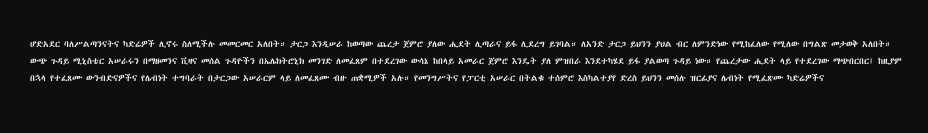ሆድአደር ባለሥልጣንናትና ካድሬዎች ሊኖሩ ስለሚችሉ መመርመር አለበት። ታርጋ እንዲሠራ ከወጣው ጨረታ ጀምሮ ያለው ሒደት ሊጣራና ይፋ ሊደረግ ይገባል። ለአንድ ታርጋ ይህንን ያህል ብር ለምንድነው የሚከፈለው የሚለው በግልጽ መታወቅ አለበት።
ውጭ ጉዳይ ሚኒስቴር አሠራሩን በማዘመንና ቪዛና መሰል ጉዳዮችን በኤሌክትሮኒክ መንገድ ለመፈጸም በተደረገው ውሳኔ ከበላይ አመራር ጀምሮ እንዴት ያለ ምዝበራ እንደተካሄደ ይፋ ያልወጣ ጉዳይ ነው። የጨረታው ሒደት ላይ የተደረገው ማጭበርበር፤ ከዚያም በኋላ የተፈጸሙ ውንብድናዎችና የሌብነት ተግባራት በታርጋው አሠራርም ላይ ለመፈጸሙ ብዙ ጠቋሚዎች አሉ። የመንግሥትና የፓርቲ አሠራር በትልቁ ተሰምሮ እስካልተያየ ድረስ ይህንን መሰሉ ዝርፊያና ሌብነት የሚፈጽሙ ካድሬዎችና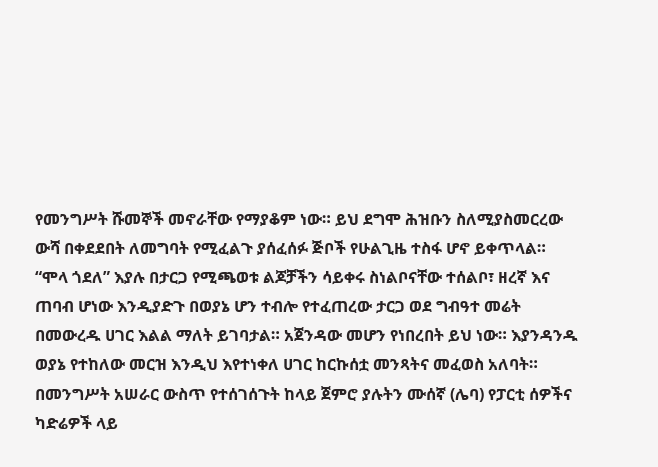የመንግሥት ሹመኞች መኖራቸው የማያቆም ነው። ይህ ደግሞ ሕዝቡን ስለሚያስመርረው ውሻ በቀደደበት ለመግባት የሚፈልጉ ያሰፈሰፉ ጅቦች የሁልጊዜ ተስፋ ሆኖ ይቀጥላል።
“ሞላ ጎደለ” እያሉ በታርጋ የሚጫወቱ ልጆቻችን ሳይቀሩ ስነልቦናቸው ተሰልቦ፣ ዘረኛ እና ጠባብ ሆነው እንዲያድጉ በወያኔ ሆን ተብሎ የተፈጠረው ታርጋ ወደ ግብዓተ መሬት በመውረዱ ሀገር እልል ማለት ይገባታል። አጀንዳው መሆን የነበረበት ይህ ነው። እያንዳንዱ ወያኔ የተከለው መርዝ እንዲህ እየተነቀለ ሀገር ከርኩሰቷ መንጻትና መፈወስ አለባት። በመንግሥት አሠራር ውስጥ የተሰገሰጉት ከላይ ጀምሮ ያሉትን ሙሰኛ (ሌባ) የፓርቲ ሰዎችና ካድሬዎች ላይ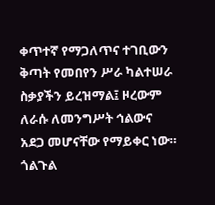ቀጥተኛ የማጋለጥና ተገቢውን ቅጣት የመበየን ሥራ ካልተሠራ ስቃያችን ይረዝማል፤ ዞረውም ለራሱ ለመንግሥት ኅልውና አደጋ መሆናቸው የማይቀር ነው።
ጎልጉል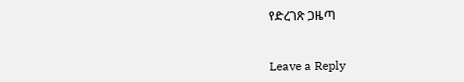የድረገጽ ጋዜጣ


Leave a Reply